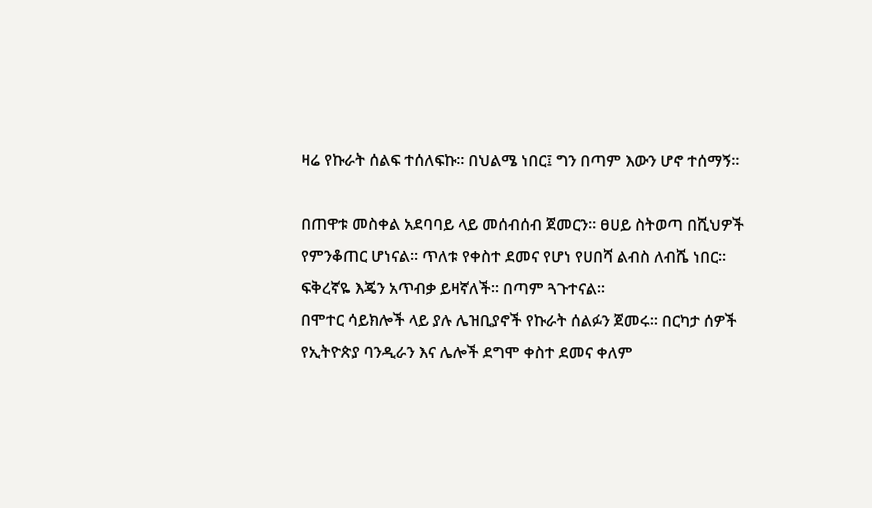ዛሬ የኩራት ሰልፍ ተሰለፍኩ። በህልሜ ነበር፤ ግን በጣም እውን ሆኖ ተሰማኝ።

በጠዋቱ መስቀል አደባባይ ላይ መሰብሰብ ጀመርን። ፀሀይ ስትወጣ በሺህዎች የምንቆጠር ሆነናል። ጥለቱ የቀስተ ደመና የሆነ የሀበሻ ልብስ ለብሼ ነበር። ፍቅረኛዬ እጄን አጥብቃ ይዛኛለች። በጣም ጓጉተናል።
በሞተር ሳይክሎች ላይ ያሉ ሌዝቢያኖች የኩራት ሰልፉን ጀመሩ። በርካታ ሰዎች የኢትዮጵያ ባንዲራን እና ሌሎች ደግሞ ቀስተ ደመና ቀለም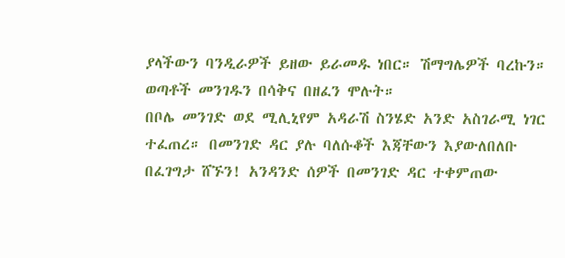ያላችውን ባንዲራዎች ይዘው ይራመዱ ነበር። ሽማግሌዎች ባረኩን። ወጣቶች መንገዱን በሳቅና በዘፈን ሞሉት።
በቦሌ መንገድ ወደ ሚሊኒየም አዳራሽ ስንሄድ አንድ አስገራሚ ነገር ተፈጠረ። በመንገድ ዳር ያሉ ባለሱቆች እጃቸውን እያውለበለቡ በፈገግታ ሸኙን! አንዳንድ ሰዎች በመንገድ ዳር ተቀምጠው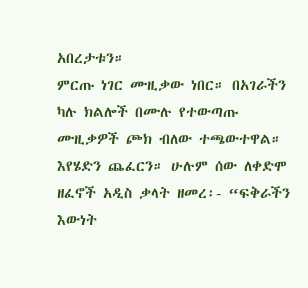አበረታቱን።
ምርጡ ነገር ሙዚቃው ነበር። በአገራችን ካሉ ክልሎች በሙሉ የተውጣጡ ሙዚቃዎች ጮክ ብለው ተጫውተዋል። እየሄድን ጨፈርን። ሁሉም ሰው ለቀድሞ ዘፈኖች አዲስ ቃላት ዘመረ፡- “ፍቅራችን እውነት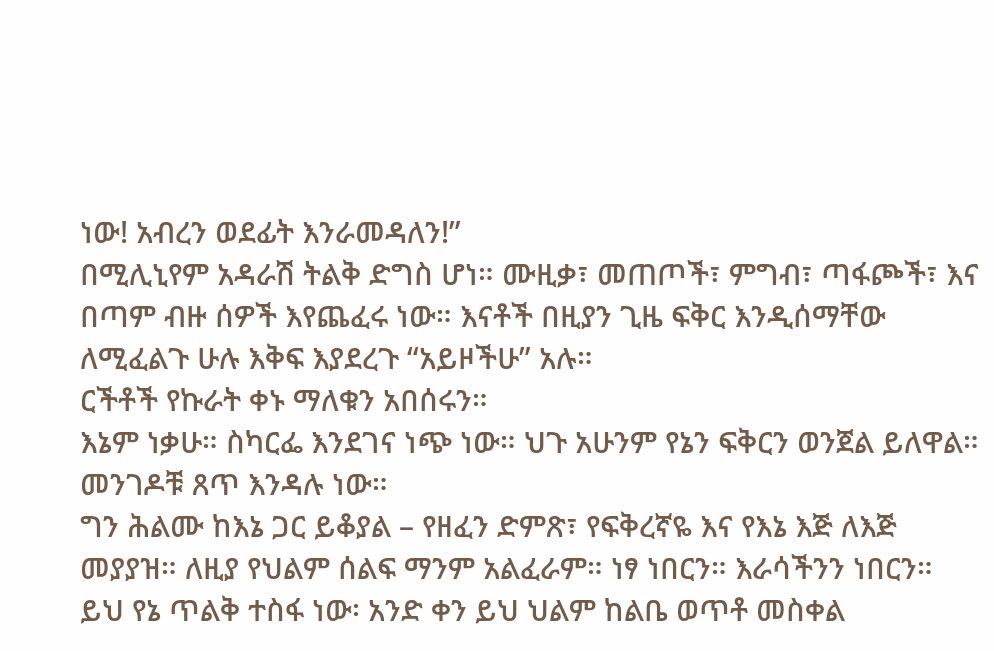ነው! አብረን ወደፊት እንራመዳለን!”
በሚሊኒየም አዳራሽ ትልቅ ድግስ ሆነ። ሙዚቃ፣ መጠጦች፣ ምግብ፣ ጣፋጮች፣ እና በጣም ብዙ ሰዎች እየጨፈሩ ነው። እናቶች በዚያን ጊዜ ፍቅር እንዲሰማቸው ለሚፈልጉ ሁሉ እቅፍ እያደረጉ “አይዞችሁ” አሉ።
ርችቶች የኩራት ቀኑ ማለቁን አበሰሩን።
እኔም ነቃሁ። ስካርፌ እንደገና ነጭ ነው። ህጉ አሁንም የኔን ፍቅርን ወንጀል ይለዋል። መንገዶቹ ጸጥ እንዳሉ ነው።
ግን ሕልሙ ከእኔ ጋር ይቆያል – የዘፈን ድምጽ፣ የፍቅረኛዬ እና የእኔ እጅ ለእጅ መያያዝ። ለዚያ የህልም ሰልፍ ማንም አልፈራም። ነፃ ነበርን። እራሳችንን ነበርን።
ይህ የኔ ጥልቅ ተስፋ ነው፡ አንድ ቀን ይህ ህልም ከልቤ ወጥቶ መስቀል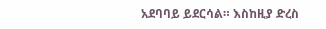አደባባይ ይደርሳል። እስከዚያ ድረስ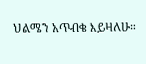ህልሜን አጥብቄ እይዛለሁ።